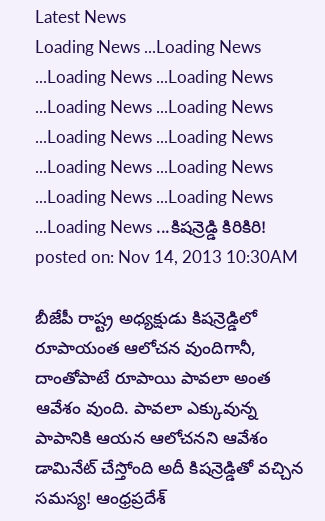Latest News
Loading News ...Loading News ...Loading News ...Loading News ...Loading News ...Loading News ...Loading News ...Loading News ...Loading News ...Loading News ...Loading News ...Loading News ...Loading News ...కిషన్రెడ్డి కిరికిరి!
posted on: Nov 14, 2013 10:30AM

బీజేపీ రాష్ట్ర అధ్యక్షుడు కిషన్రెడ్డిలో రూపాయంత ఆలోచన వుందిగానీ, దాంతోపాటే రూపాయి పావలా అంత ఆవేశం వుంది. పావలా ఎక్కువున్న పాపానికి ఆయన ఆలోచనని ఆవేశం డామినేట్ చేస్తోంది అదీ కిషన్రెడ్డితో వచ్చిన సమస్య! ఆంధ్రప్రదేశ్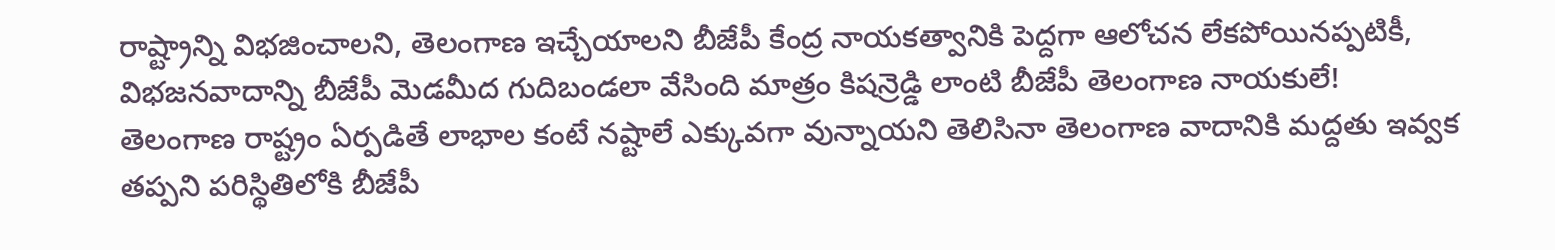రాష్ట్రాన్ని విభజించాలని, తెలంగాణ ఇచ్చేయాలని బీజేపీ కేంద్ర నాయకత్వానికి పెద్దగా ఆలోచన లేకపోయినప్పటికీ, విభజనవాదాన్ని బీజేపీ మెడమీద గుదిబండలా వేసింది మాత్రం కిషన్రెడ్డి లాంటి బీజేపీ తెలంగాణ నాయకులే!
తెలంగాణ రాష్ట్రం ఏర్పడితే లాభాల కంటే నష్టాలే ఎక్కువగా వున్నాయని తెలిసినా తెలంగాణ వాదానికి మద్దతు ఇవ్వక తప్పని పరిస్థితిలోకి బీజేపీ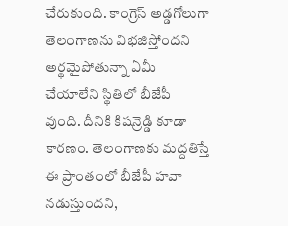చేరుకుంది. కాంగ్రెస్ అడ్డగోలుగా తెలంగాణను విభజిస్తోందని అర్థమైపోతున్నా ఏమీ చేయాలేని స్థితిలో బీజేపీ వుంది. దీనికి కిషన్రెడ్డి కూడా కారణం. తెలంగాణకు మద్దతిస్తే ఈ ప్రాంతంలో బీజేపీ హవా నడుస్తుందని,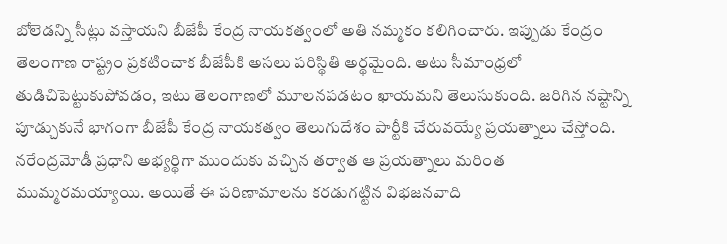బోలెడన్ని సీట్లు వస్తాయని బీజేపీ కేంద్ర నాయకత్వంలో అతి నమ్మకం కలిగించారు. ఇప్పుడు కేంద్రం తెలంగాణ రాష్ట్రం ప్రకటించాక బీజేపీకి అసలు పరిస్థితి అర్థమైంది. అటు సీమాంధ్రలో తుడిచిపెట్టుకుపోవడం, ఇటు తెలంగాణలో మూలనపడటం ఖాయమని తెలుసుకుంది. జరిగిన నష్టాన్ని పూడ్చుకునే భాగంగా బీజేపీ కేంద్ర నాయకత్వం తెలుగుదేశం పార్టీకి చేరువయ్యే ప్రయత్నాలు చేస్తోంది.
నరేంద్రమోడీ ప్రధాని అభ్యర్థిగా ముందుకు వచ్చిన తర్వాత ఆ ప్రయత్నాలు మరింత ముమ్మరమయ్యాయి. అయితే ఈ పరిణామాలను కరడుగట్టిన విభజనవాది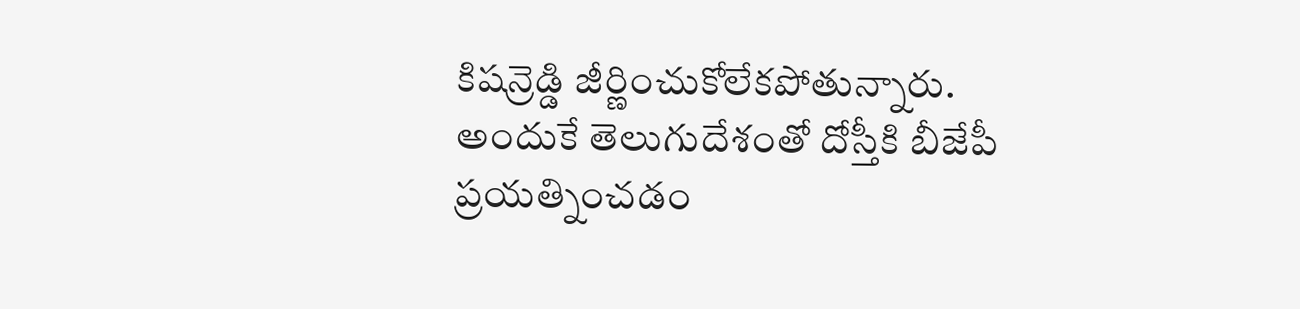కిషన్రెడ్డి జీర్ణించుకోలేకపోతున్నారు. అందుకే తెలుగుదేశంతో దోస్తీకి బీజేపీ ప్రయత్నించడం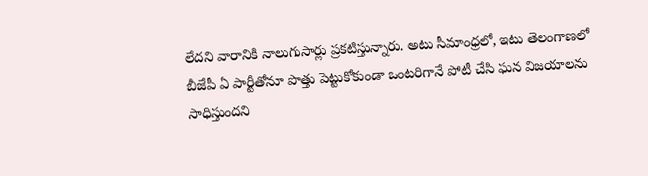లేదని వారానికి నాలుగుసార్లు ప్రకటిస్తున్నారు. అటు సీమాంధ్రలో, ఇటు తెలంగాణలో బీజేపీ ఏ పార్టీతోనూ పొత్తు పెట్టుకోకుండా ఒంటరిగానే పోటీ చేసి ఘన విజయాలను సాధిస్తుందని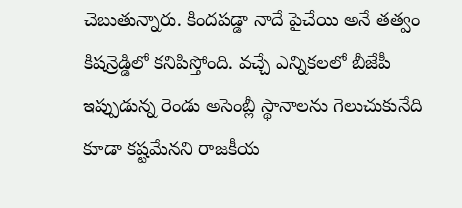చెబుతున్నారు. కిందపడ్డా నాదే పైచేయి అనే తత్వం కిషన్రెడ్డిలో కనిపిస్తోంది. వచ్చే ఎన్నికలలో బీజేపీ ఇప్పుడున్న రెండు అసెంబ్లీ స్థానాలను గెలుచుకునేది కూడా కష్టమేనని రాజకీయ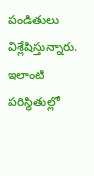పండితులు విశ్లేషిస్తున్నారు. ఇలాంటి పరిస్థితుల్లో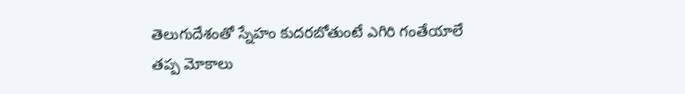తెలుగుదేశంతో స్నేహం కుదరబోతుంటే ఎగిరి గంతేయాలే తప్ప మోకాలు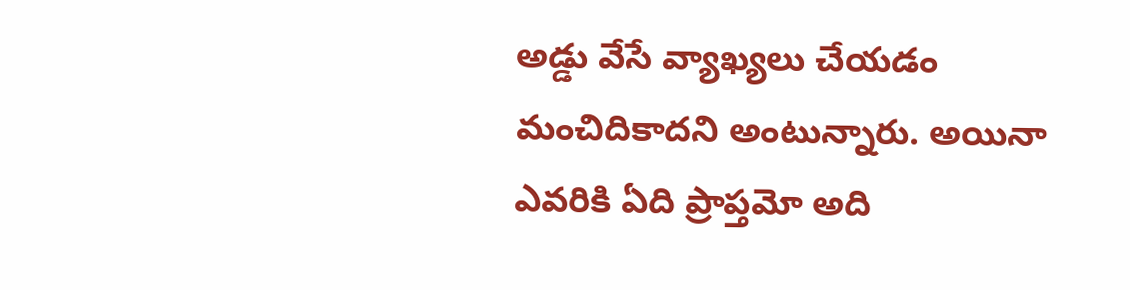అడ్డు వేసే వ్యాఖ్యలు చేయడం మంచిదికాదని అంటున్నారు. అయినా ఎవరికి ఏది ప్రాప్తమో అది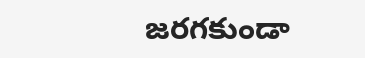జరగకుండా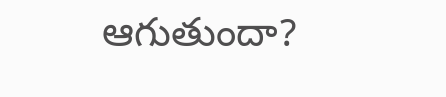ఆగుతుందా?